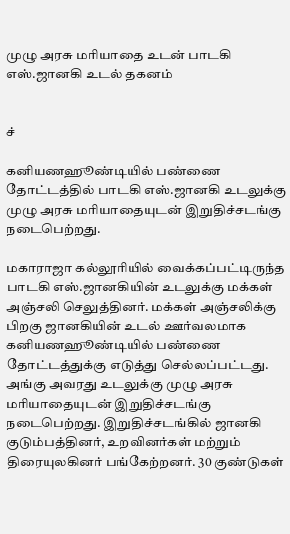முழு அரசு மரியாதை உடன் பாடகி எஸ்.ஜானகி உடல் தகனம்


ச்

கனியணஹூண்டியில் பண்ணை தோட்டத்தில் பாடகி எஸ்.ஜானகி உடலுக்கு முழு அரசு மரியாதையுடன் இறுதிச்சடங்கு நடைபெற்றது.

மகாராஜா கல்லூரியில் வைக்கப்பட்டிருந்த பாடகி எஸ்.ஜானகியின் உடலுக்கு மக்கள் அஞ்சலி செலுத்தினர். மக்கள் அஞ்சலிக்கு பிறகு ஜானகியின் உடல் ஊர்வலமாக கனியணஹூண்டியில் பண்ணை தோட்டத்துக்கு எடுத்து செல்லப்பட்டது. அங்கு அவரது உடலுக்கு முழு அரசு மரியாதையுடன் இறுதிச்சடங்கு நடைபெற்றது. இறுதிச்சடங்கில் ஜானகி குடும்பத்தினர், உறவினர்கள் மற்றும் திரையுலகினர் பங்கேற்றனர். 30 குண்டுகள்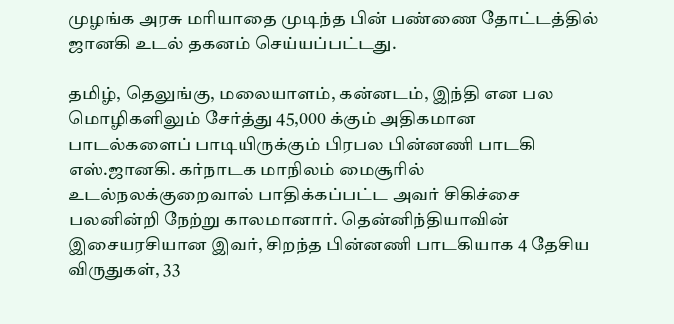முழங்க அரசு மரியாதை முடிந்த பின் பண்ணை தோட்டத்தில் ஜானகி உடல் தகனம் செய்யப்பட்டது.

தமிழ், தெலுங்கு, மலையாளம், கன்னடம், இந்தி என பல மொழிகளிலும் சேர்த்து 45,000 க்கும் அதிகமான பாடல்களைப் பாடியிருக்கும் பிரபல பின்னணி பாடகி எஸ்.ஜானகி. கர்நாடக மாநிலம் மைசூரில் உடல்நலக்குறைவால் பாதிக்கப்பட்ட அவர் சிகிச்சை பலனின்றி நேற்று காலமானார். தென்னிந்தியாவின் இசையரசியான இவர், சிறந்த பின்னணி பாடகியாக 4 தேசிய விருதுகள், 33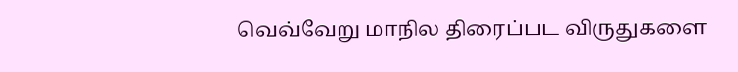வெவ்வேறு மாநில திரைப்பட விருதுகளை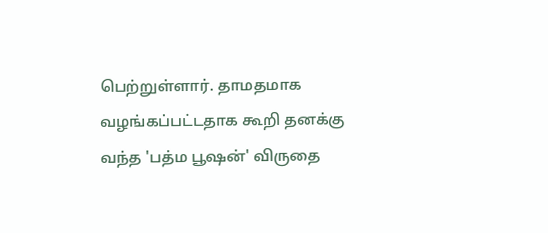பெற்றுள்ளார். தாமதமாக வழங்கப்பட்டதாக கூறி தனக்கு வந்த 'பத்ம பூஷன்' விருதை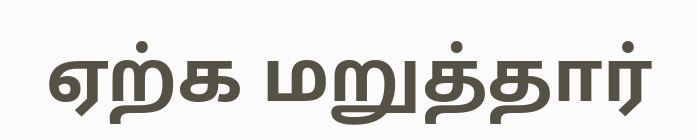ஏற்க மறுத்தார்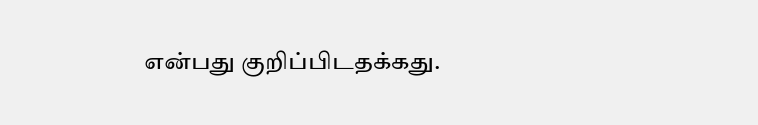என்பது குறிப்பிடதக்கது.